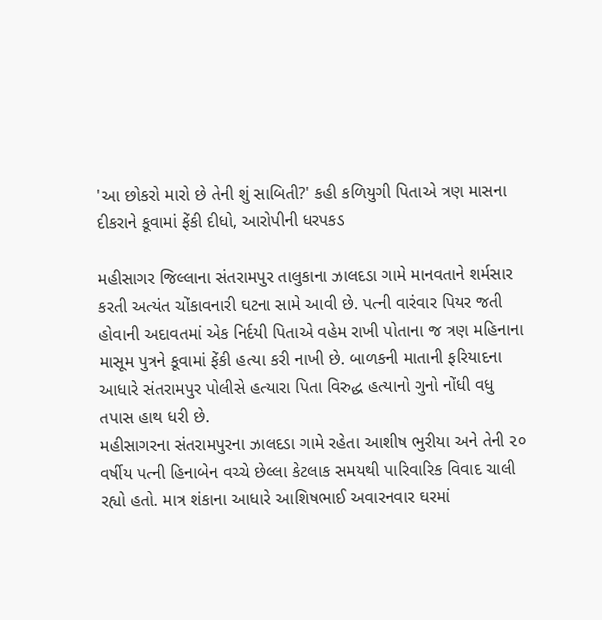'આ છોકરો મારો છે તેની શું સાબિતી?' કહી કળિયુગી પિતાએ ત્રણ માસના દીકરાને કૂવામાં ફેંકી દીધો, આરોપીની ધરપકડ

મહીસાગર જિલ્લાના સંતરામપુર તાલુકાના ઝાલદડા ગામે માનવતાને શર્મસાર કરતી અત્યંત ચોંકાવનારી ઘટના સામે આવી છે. પત્ની વારંવાર પિયર જતી હોવાની અદાવતમાં એક નિર્દયી પિતાએ વહેમ રાખી પોતાના જ ત્રણ મહિનાના માસૂમ પુત્રને કૂવામાં ફેંકી હત્યા કરી નાખી છે. બાળકની માતાની ફરિયાદના આધારે સંતરામપુર પોલીસે હત્યારા પિતા વિરુદ્ધ હત્યાનો ગુનો નોંધી વધુ તપાસ હાથ ધરી છે.
મહીસાગરના સંતરામપુરના ઝાલદડા ગામે રહેતા આશીષ ભુરીયા અને તેની ૨૦ વર્ષીય પત્ની હિનાબેન વચ્ચે છેલ્લા કેટલાક સમયથી પારિવારિક વિવાદ ચાલી રહ્યો હતો. માત્ર શંકાના આધારે આશિષભાઈ અવારનવાર ઘરમાં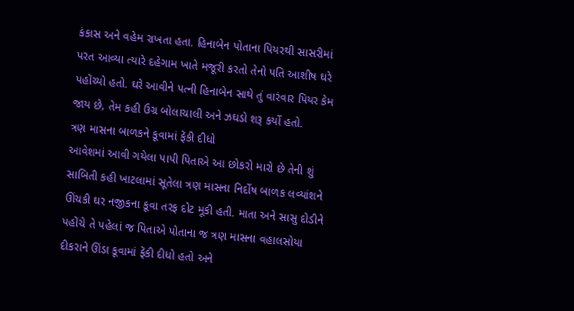કંકાસ અને વહેમ રાખતા હતા. હિનાબેન પોતાના પિયરથી સાસરીમાં પરત આવ્યા ત્યારે દહેગામ ખાતે મજૂરી કરતો તેનો પતિ આશીષ ઘરે પહોંચ્યો હતો. ઘરે આવીને પત્ની હિનાબેન સાથે તું વારંવાર પિયર કેમ જાય છે, તેમ કહી ઉગ્ર બોલાચાલી અને ઝઘડો શરૂ કર્યો હતો.
ત્રણ માસના બાળકને કૂવામાં ફેંકી દીધો
આવેશમાં આવી ગયેલા પાપી પિતાએ આ છોકરો મારો છે તેની શું સાબિતી કહી ખાટલામાં સૂતેલા ત્રણ માસના નિર્દોષ બાળક લવ્યાંશને ઊંચકી ઘર નજીકના કૂવા તરફ દોટ મૂકી હતી. માતા અને સાસુ દોડીને પહોંચે તે પહેલાં જ પિતાએ પોતાના જ ત્રણ માસના વહાલસોયા દીકરાને ઊંડા કૂવામાં ફેંકી દીધો હતો અને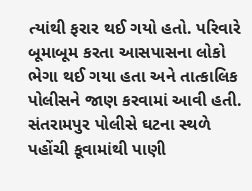ત્યાંથી ફરાર થઈ ગયો હતો. પરિવારે બૂમાબૂમ કરતા આસપાસના લોકો ભેગા થઈ ગયા હતા અને તાત્કાલિક પોલીસને જાણ કરવામાં આવી હતી. સંતરામપુર પોલીસે ઘટના સ્થળે પહોંચી કૂવામાંથી પાણી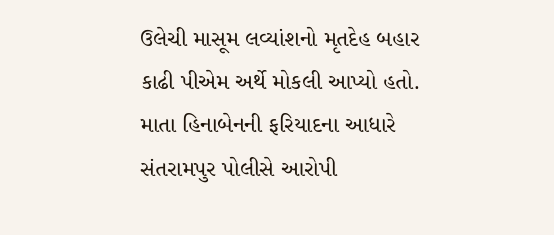ઉલેચી માસૂમ લવ્યાંશનો મૃતદેહ બહાર કાઢી પીએમ અર્થે મોકલી આપ્યો હતો. માતા હિનાબેનની ફરિયાદના આધારે સંતરામપુર પોલીસે આરોપી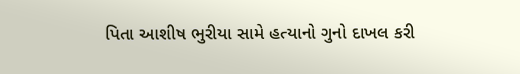પિતા આશીષ ભુરીયા સામે હત્યાનો ગુનો દાખલ કરી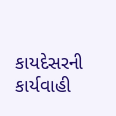કાયદેસરની કાર્યવાહી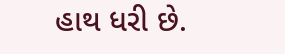હાથ ધરી છે.